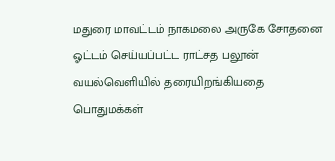மதுரை மாவட்டம் நாகமலை அருகே சோதனை ஓட்டம் செய்யப்பட்ட ராட்சத பலூன் வயல்வெளியில் தரையிறங்கியதை பொதுமக்கள்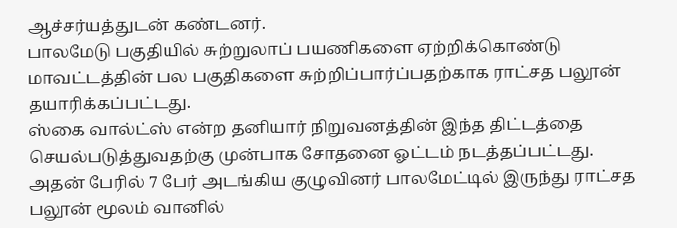ஆச்சர்யத்துடன் கண்டனர்.
பாலமேடு பகுதியில் சுற்றுலாப் பயணிகளை ஏற்றிக்கொண்டு மாவட்டத்தின் பல பகுதிகளை சுற்றிப்பார்ப்பதற்காக ராட்சத பலூன் தயாரிக்கப்பட்டது.
ஸ்கை வால்ட்ஸ் என்ற தனியார் நிறுவனத்தின் இந்த திட்டத்தை செயல்படுத்துவதற்கு முன்பாக சோதனை ஓட்டம் நடத்தப்பட்டது.
அதன் பேரில் 7 பேர் அடங்கிய குழுவினர் பாலமேட்டில் இருந்து ராட்சத பலூன் மூலம் வானில்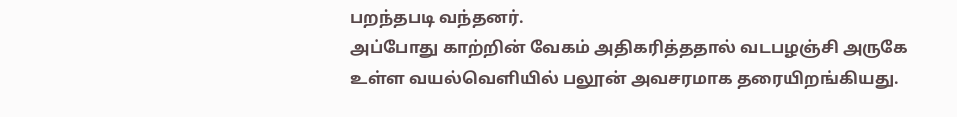பறந்தபடி வந்தனர்.
அப்போது காற்றின் வேகம் அதிகரித்ததால் வடபழஞ்சி அருகே உள்ள வயல்வெளியில் பலூன் அவசரமாக தரையிறங்கியது.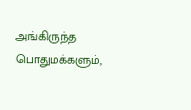அங்கிருந்த பொதுமக்களும்,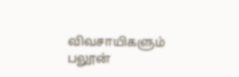விவசாயிகளும் பலூன்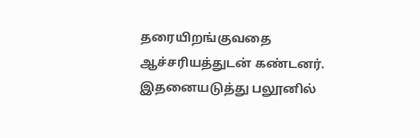தரையிறங்குவதை ஆச்சரியத்துடன் கண்டனர். இதனையடுத்து பலூனில்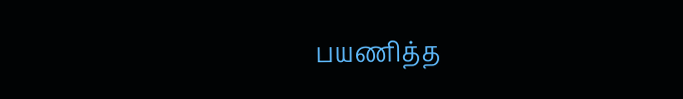பயணித்த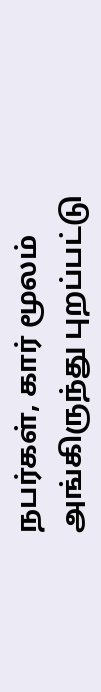நபர்கள், கார் மூலம் அங்கிருந்து புறப்பட்டு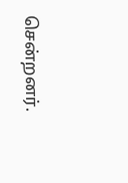சென்றனர்.